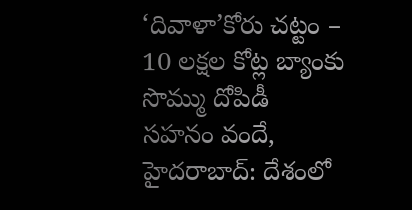‘దివాళా’కోరు చట్టం – 10 లక్షల కోట్ల బ్యాంకు సొమ్ము దోపిడీ
సహనం వందే, హైదరాబాద్: దేశంలో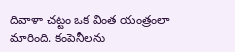దివాళా చట్టం ఒక వింత యంత్రంలా మారింది. కంపెనీలను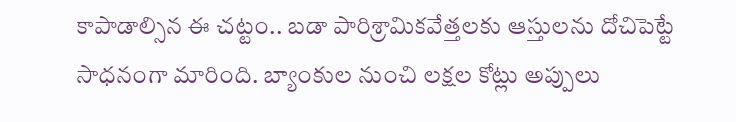కాపాడాల్సిన ఈ చట్టం.. బడా పారిశ్రామికవేత్తలకు ఆస్తులను దోచిపెట్టే సాధనంగా మారింది. బ్యాంకుల నుంచి లక్షల కోట్లు అప్పులు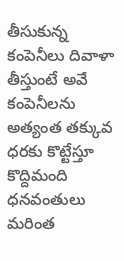తీసుకున్న కంపెనీలు దివాళా తీస్తుంటే అవే కంపెనీలను అత్యంత తక్కువ ధరకు కొట్టేస్తూ కొద్దిమంది ధనవంతులు మరింత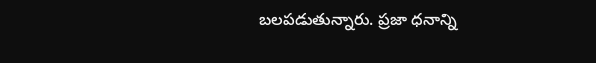బలపడుతున్నారు. ప్రజా ధనాన్ని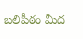బలిపీఠం మీద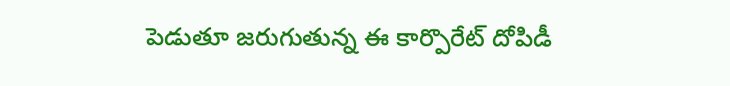పెడుతూ జరుగుతున్న ఈ కార్పొరేట్ దోపిడీ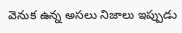వెనుక ఉన్న అసలు నిజాలు ఇప్పుడు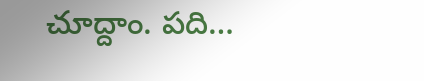చూద్దాం. పది…